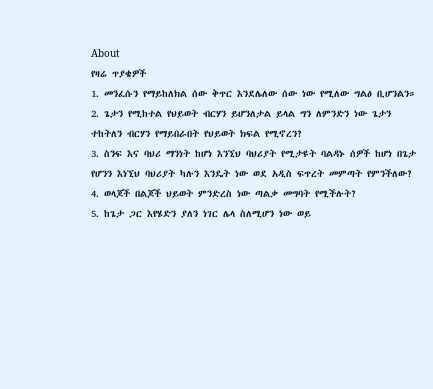About
የዛሬ ጥያቄዎች
1. መንፈሱን የማይከለክል ሰው ቅጥር እንደሌለው ሰው ነው የሚለው ግልፅ ቢሆንልን።
2. ጌታን የሚከተል የህይወት ብርሃን ይሆንለታል ይላል ግን ለምንድን ነው ጌታን ተከትለን ብርሃን የማይበራበት የህይወት ክፍል የሚኖረን?
3. ስንፍ እና ባህሪ ማንነት ከሆነ እንኚህ ባህሪያት የሚታዩት ባልዳኑ ሰዎች ከሆነ በጌታ የሆንን እነኚህ ባህሪያት ካሉን እንዴት ነው ወደ አዲስ ፍጥረት መምጣት የምንችለው?
4. ወላጆች በልጆች ህይወት ምንድረስ ነው ጣልቃ መግባት የሚችሉት?
5. ከጌታ ጋር እየሄድን ያለን ነገር ሌላ ስለሚሆን ነው ወይ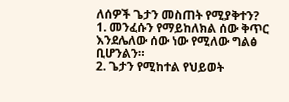ለሰዎች ጌታን መስጠት የሚያቅተን?
1. መንፈሱን የማይከለክል ሰው ቅጥር እንደሌለው ሰው ነው የሚለው ግልፅ ቢሆንልን።
2. ጌታን የሚከተል የህይወት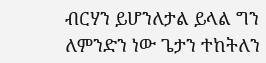ብርሃን ይሆንለታል ይላል ግን ለምንድን ነው ጌታን ተከትለን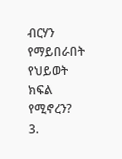ብርሃን የማይበራበት የህይወት ክፍል የሚኖረን?
3.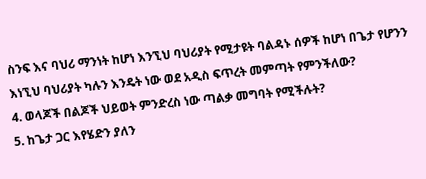ስንፍ እና ባህሪ ማንነት ከሆነ እንኚህ ባህሪያት የሚታዩት ባልዳኑ ሰዎች ከሆነ በጌታ የሆንን እነኚህ ባህሪያት ካሉን እንዴት ነው ወደ አዲስ ፍጥረት መምጣት የምንችለው?
4. ወላጆች በልጆች ህይወት ምንድረስ ነው ጣልቃ መግባት የሚችሉት?
5. ከጌታ ጋር እየሄድን ያለን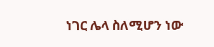ነገር ሌላ ስለሚሆን ነው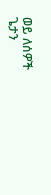ወይ ለሰዎች ጌታን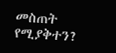መስጠት የሚያቅተን?